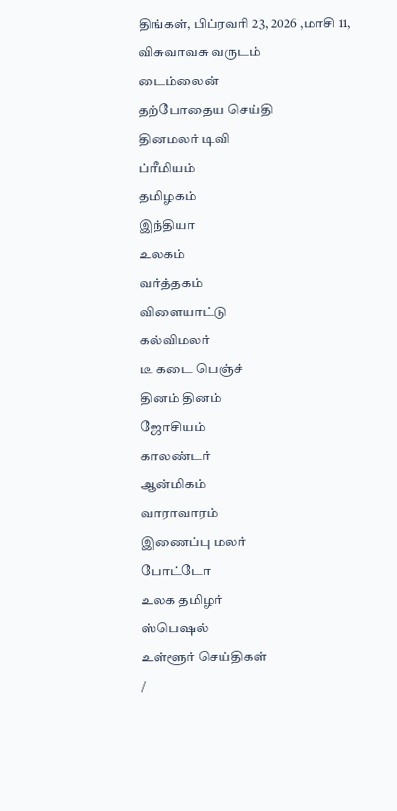திங்கள், பிப்ரவரி 23, 2026 ,மாசி 11, விசுவாவசு வருடம்
டைம்லைன்
தற்போதைய செய்தி
தினமலர் டிவி
ப்ரீமியம்
தமிழகம்
இந்தியா
உலகம்
வர்த்தகம்
விளையாட்டு
கல்விமலர்
டீ கடை பெஞ்ச்
தினம் தினம்
ஜோசியம்
காலண்டர்
ஆன்மிகம்
வாராவாரம்
இணைப்பு மலர்
போட்டோ
உலக தமிழர்
ஸ்பெஷல்
உள்ளூர் செய்திகள்
/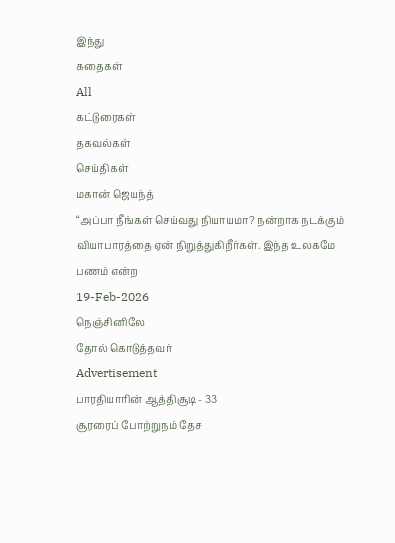இந்து
கதைகள்
All
கட்டுரைகள்
தகவல்கள்
செய்திகள்
மகான் ஜெயந்த்
“அப்பா நீங்கள் செய்வது நியாயமா? நன்றாக நடக்கும் வியாபாரத்தை ஏன் நிறுத்துகிறீர்கள். இந்த உலகமே பணம் என்ற
19-Feb-2026
நெஞ்சினிலே
தோல் கொடுத்தவர்
Advertisement
பாரதியாரின் ஆத்திசூடி - 33
சூரரைப் போற்றுநம் தேச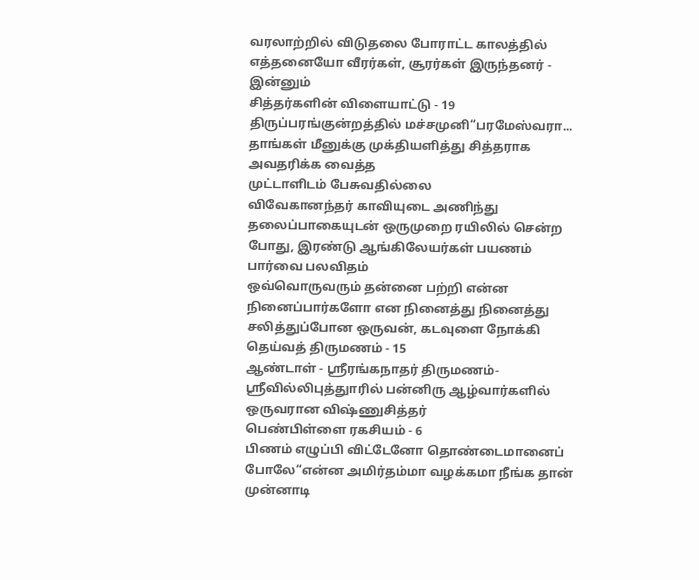வரலாற்றில் விடுதலை போராட்ட காலத்தில் எத்தனையோ வீரர்கள், சூரர்கள் இருந்தனர் - இன்னும்
சித்தர்களின் விளையாட்டு - 19
திருப்பரங்குன்றத்தில் மச்சமுனி“பரமேஸ்வரா... தாங்கள் மீனுக்கு முக்தியளித்து சித்தராக அவதரிக்க வைத்த
முட்டாளிடம் பேசுவதில்லை
விவேகானந்தர் காவியுடை அணிந்து தலைப்பாகையுடன் ஒருமுறை ரயிலில் சென்ற போது, இரண்டு ஆங்கிலேயர்கள் பயணம்
பார்வை பலவிதம்
ஒவ்வொருவரும் தன்னை பற்றி என்ன நினைப்பார்களோ என நினைத்து நினைத்து சலித்துப்போன ஒருவன், கடவுளை நோக்கி
தெய்வத் திருமணம் - 15
ஆண்டாள் - ஸ்ரீரங்கநாதர் திருமணம்-ஸ்ரீவில்லிபுத்துாரில் பன்னிரு ஆழ்வார்களில் ஒருவரான விஷ்ணுசித்தர்
பெண்பிள்ளை ரகசியம் - 6
பிணம் எழுப்பி விட்டேனோ தொண்டைமானைப் போலே“என்ன அமிர்தம்மா வழக்கமா நீங்க தான் முன்னாடி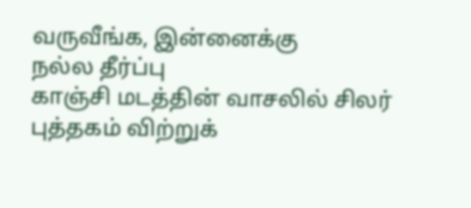வருவீங்க, இன்னைக்கு
நல்ல தீர்ப்பு
காஞ்சி மடத்தின் வாசலில் சிலர் புத்தகம் விற்றுக்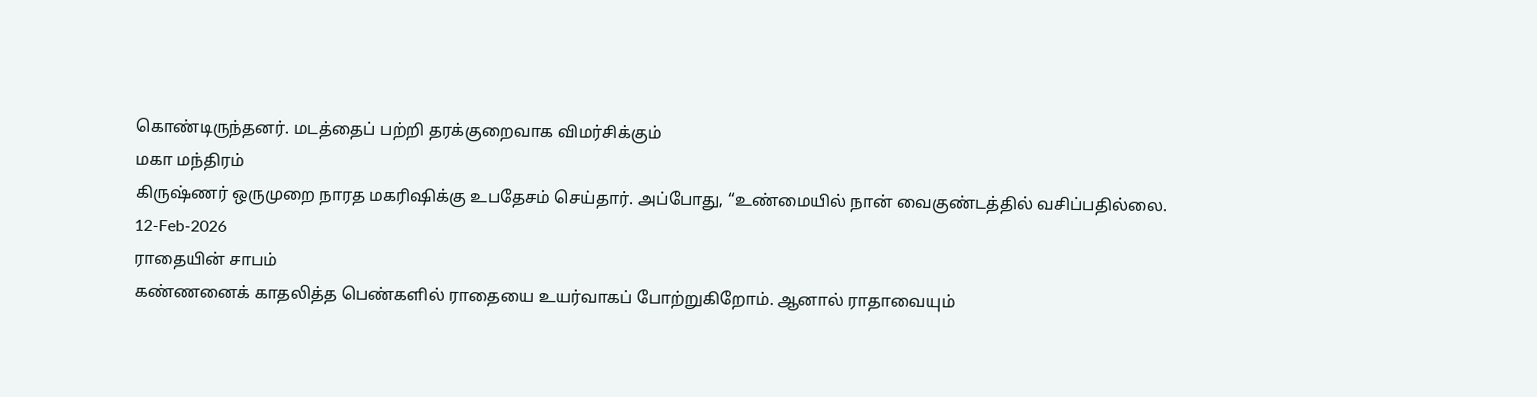கொண்டிருந்தனர். மடத்தைப் பற்றி தரக்குறைவாக விமர்சிக்கும்
மகா மந்திரம்
கிருஷ்ணர் ஒருமுறை நாரத மகரிஷிக்கு உபதேசம் செய்தார். அப்போது, “உண்மையில் நான் வைகுண்டத்தில் வசிப்பதில்லை.
12-Feb-2026
ராதையின் சாபம்
கண்ணனைக் காதலித்த பெண்களில் ராதையை உயர்வாகப் போற்றுகிறோம். ஆனால் ராதாவையும்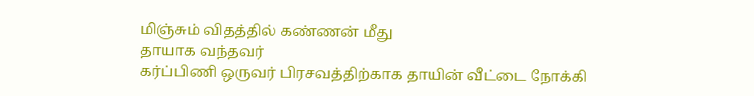மிஞ்சும் விதத்தில் கண்ணன் மீது
தாயாக வந்தவர்
கர்ப்பிணி ஒருவர் பிரசவத்திற்காக தாயின் வீட்டை நோக்கி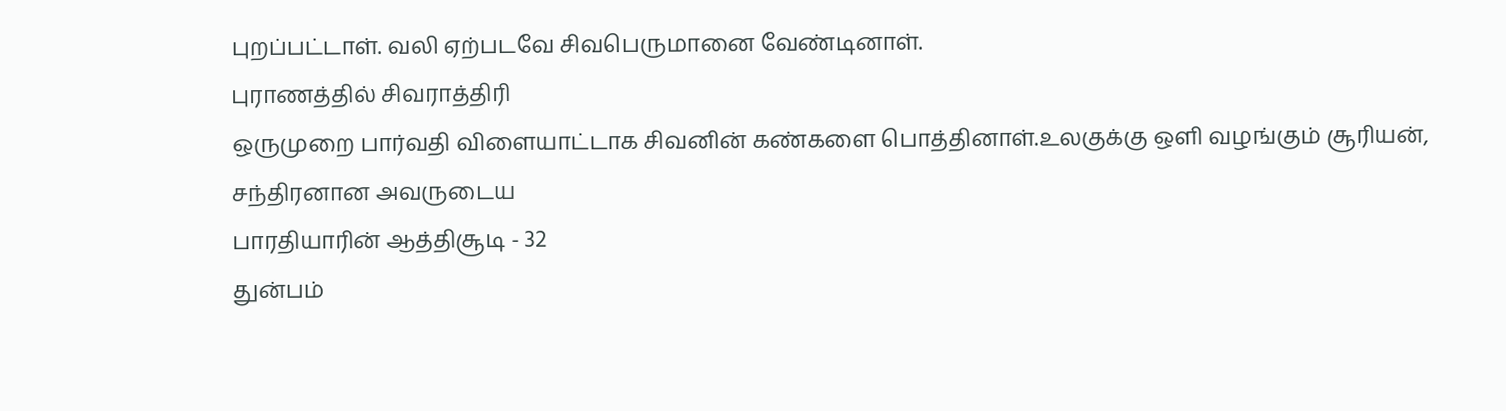புறப்பட்டாள். வலி ஏற்படவே சிவபெருமானை வேண்டினாள்.
புராணத்தில் சிவராத்திரி
ஒருமுறை பார்வதி விளையாட்டாக சிவனின் கண்களை பொத்தினாள்.உலகுக்கு ஒளி வழங்கும் சூரியன், சந்திரனான அவருடைய
பாரதியாரின் ஆத்திசூடி - 32
துன்பம்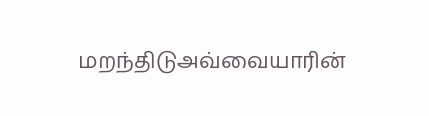மறந்திடுஅவ்வையாரின்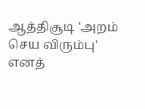ஆத்திசூடி 'அறம் செய விரும்பு' எனத்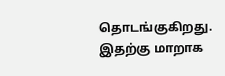தொடங்குகிறது. இதற்கு மாறாக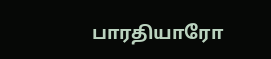பாரதியாரோ